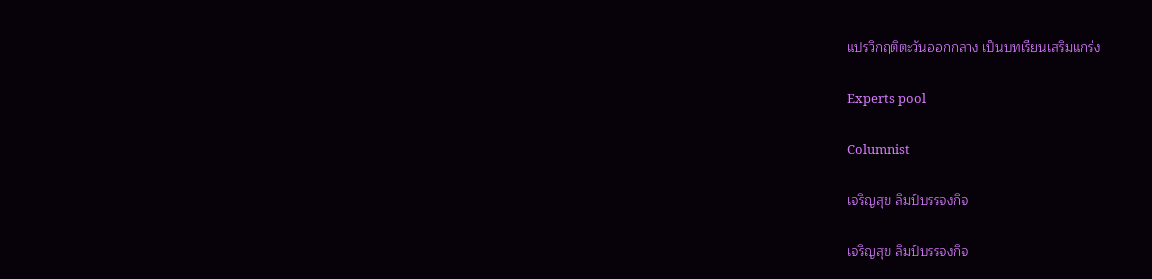แปรวิกฤติตะวันออกกลาง เป็นบทเรียนเสริมแกร่ง

Experts pool

Columnist

เจริญสุข ลิมป์บรรจงกิจ

เจริญสุข ลิมป์บรรจงกิจ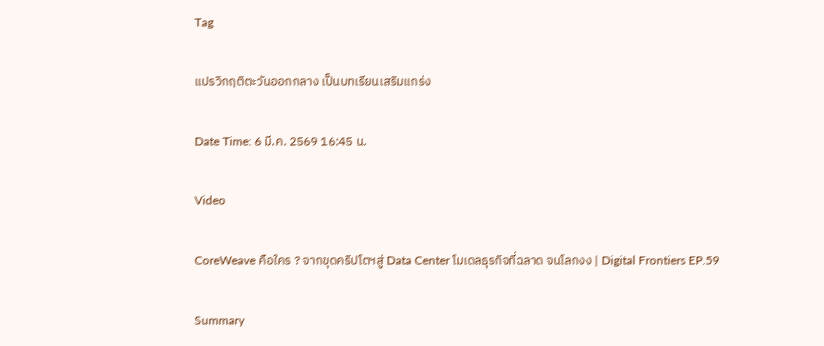Tag

แปรวิกฤติตะวันออกกลาง เป็นบทเรียนเสริมแกร่ง

Date Time: 6 มี.ค. 2569 16:45 น.

Video

CoreWeave คือใคร ? จากขุดคริปโตฯสู่ Data Center โมเดลธุรกิจที่ฉลาด จนโลกงง | Digital Frontiers EP.59

Summary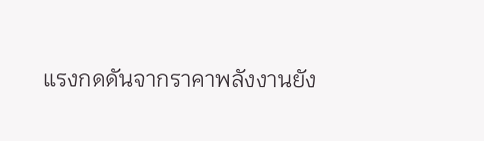แรงกดดันจากราคาพลังงานยัง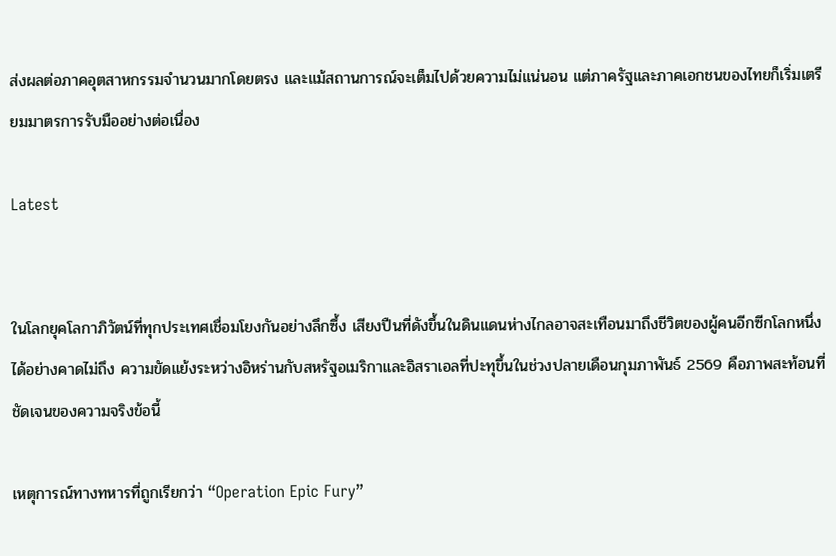ส่งผลต่อภาคอุตสาหกรรมจำนวนมากโดยตรง และแม้สถานการณ์จะเต็มไปด้วยความไม่แน่นอน แต่ภาครัฐและภาคเอกชนของไทยก็เริ่มเตรียมมาตรการรับมืออย่างต่อเนื่อง

Latest


ในโลกยุคโลกาภิวัตน์ที่ทุกประเทศเชื่อมโยงกันอย่างลึกซึ้ง เสียงปืนที่ดังขึ้นในดินแดนห่างไกลอาจสะเทือนมาถึงชีวิตของผู้คนอีกซีกโลกหนึ่งได้อย่างคาดไม่ถึง ความขัดแย้งระหว่างอิหร่านกับสหรัฐอเมริกาและอิสราเอลที่ปะทุขึ้นในช่วงปลายเดือนกุมภาพันธ์ 2569 คือภาพสะท้อนที่ชัดเจนของความจริงข้อนี้

เหตุการณ์ทางทหารที่ถูกเรียกว่า “Operation Epic Fury”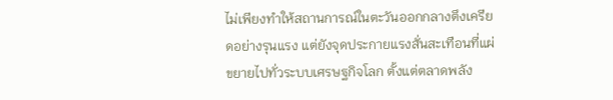ไม่เพียงทำให้สถานการณ์ในตะวันออกกลางตึงเครียดอย่างรุนแรง แต่ยังจุดประกายแรงสั่นสะเทือนที่แผ่ขยายไปทั่วระบบเศรษฐกิจโลก ตั้งแต่ตลาดพลัง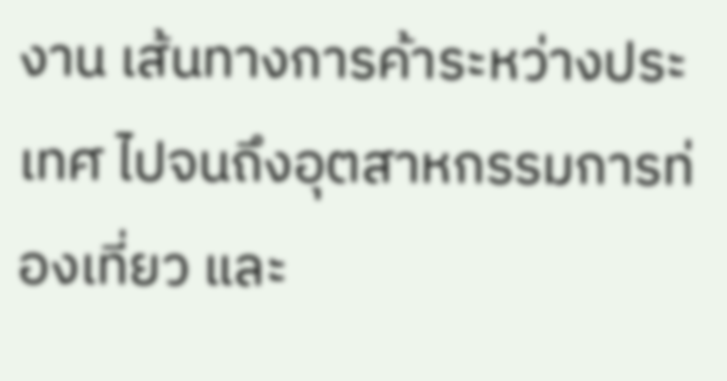งาน เส้นทางการค้าระหว่างประเทศ ไปจนถึงอุตสาหกรรมการท่องเที่ยว และ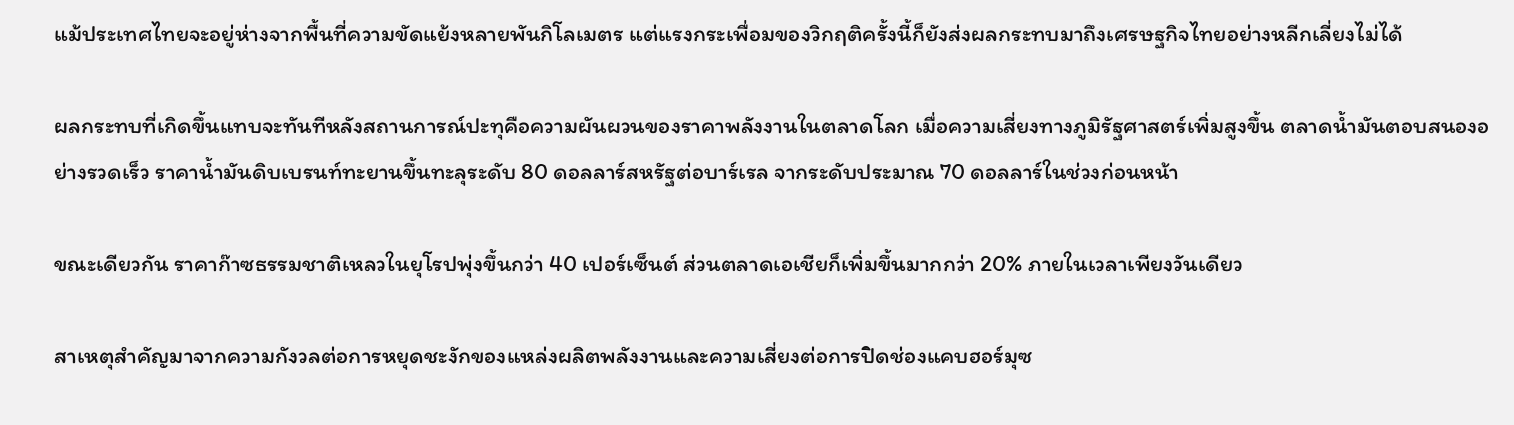แม้ประเทศไทยจะอยู่ห่างจากพื้นที่ความขัดแย้งหลายพันกิโลเมตร แต่แรงกระเพื่อมของวิกฤติครั้งนี้ก็ยังส่งผลกระทบมาถึงเศรษฐกิจไทยอย่างหลีกเลี่ยงไม่ได้

ผลกระทบที่เกิดขึ้นแทบจะทันทีหลังสถานการณ์ปะทุคือความผันผวนของราคาพลังงานในตลาดโลก เมื่อความเสี่ยงทางภูมิรัฐศาสตร์เพิ่มสูงขึ้น ตลาดน้ำมันตอบสนองอย่างรวดเร็ว ราคาน้ำมันดิบเบรนท์ทะยานขึ้นทะลุระดับ 80 ดอลลาร์สหรัฐต่อบาร์เรล จากระดับประมาณ 70 ดอลลาร์ในช่วงก่อนหน้า

ขณะเดียวกัน ราคาก๊าซธรรมชาติเหลวในยุโรปพุ่งขึ้นกว่า 40 เปอร์เซ็นต์ ส่วนตลาดเอเชียก็เพิ่มขึ้นมากกว่า 20% ภายในเวลาเพียงวันเดียว

สาเหตุสำคัญมาจากความกังวลต่อการหยุดชะงักของแหล่งผลิตพลังงานและความเสี่ยงต่อการปิดช่องแคบฮอร์มุซ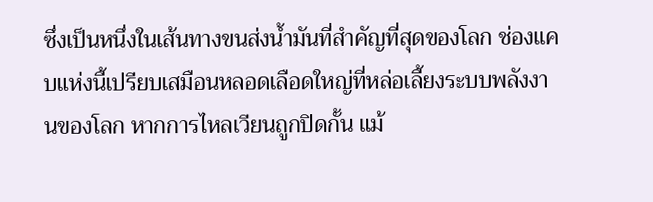ซึ่งเป็นหนึ่งในเส้นทางขนส่งน้ำมันที่สำคัญที่สุดของโลก ช่องแคบแห่งนี้เปรียบเสมือนหลอดเลือดใหญ่ที่หล่อเลี้ยงระบบพลังงานของโลก หากการไหลเวียนถูกปิดกั้น แม้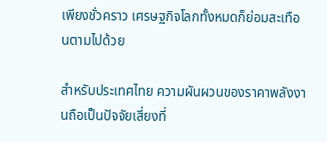เพียงชั่วคราว เศรษฐกิจโลกทั้งหมดก็ย่อมสะเทือนตามไปด้วย

สำหรับประเทศไทย ความผันผวนของราคาพลังงานถือเป็นปัจจัยเสี่ยงที่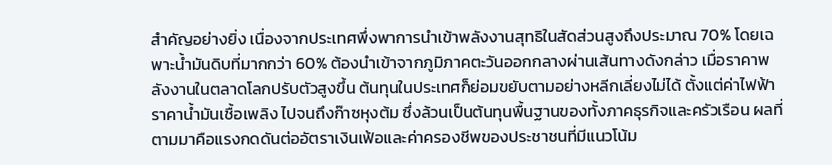สำคัญอย่างยิ่ง เนื่องจากประเทศพึ่งพาการนำเข้าพลังงานสุทธิในสัดส่วนสูงถึงประมาณ 70% โดยเฉพาะน้ำมันดิบที่มากกว่า 60% ต้องนำเข้าจากภูมิภาคตะวันออกกลางผ่านเส้นทางดังกล่าว เมื่อราคาพลังงานในตลาดโลกปรับตัวสูงขึ้น ต้นทุนในประเทศก็ย่อมขยับตามอย่างหลีกเลี่ยงไม่ได้ ตั้งแต่ค่าไฟฟ้า ราคาน้ำมันเชื้อเพลิง ไปจนถึงก๊าซหุงต้ม ซึ่งล้วนเป็นต้นทุนพื้นฐานของทั้งภาคธุรกิจและครัวเรือน ผลที่ตามมาคือแรงกดดันต่ออัตราเงินเฟ้อและค่าครองชีพของประชาชนที่มีแนวโน้ม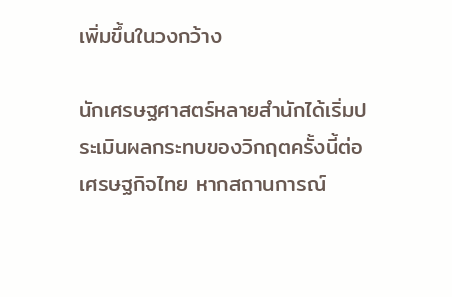เพิ่มขึ้นในวงกว้าง

นักเศรษฐศาสตร์หลายสำนักได้เริ่มประเมินผลกระทบของวิกฤตครั้งนี้ต่อเศรษฐกิจไทย หากสถานการณ์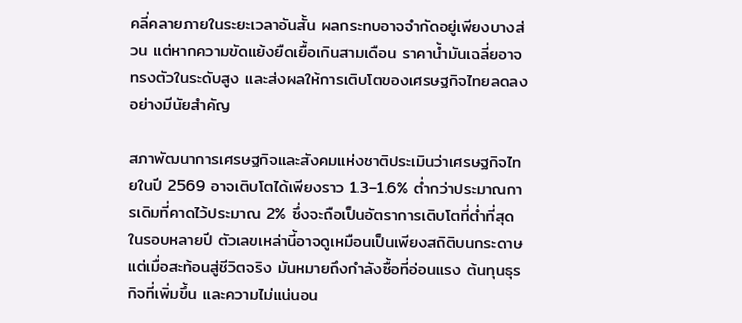คลี่คลายภายในระยะเวลาอันสั้น ผลกระทบอาจจำกัดอยู่เพียงบางส่วน แต่หากความขัดแย้งยืดเยื้อเกินสามเดือน ราคาน้ำมันเฉลี่ยอาจทรงตัวในระดับสูง และส่งผลให้การเติบโตของเศรษฐกิจไทยลดลงอย่างมีนัยสำคัญ

สภาพัฒนาการเศรษฐกิจและสังคมแห่งชาติประเมินว่าเศรษฐกิจไทยในปี 2569 อาจเติบโตได้เพียงราว 1.3–1.6% ต่ำกว่าประมาณการเดิมที่คาดไว้ประมาณ 2% ซึ่งจะถือเป็นอัตราการเติบโตที่ต่ำที่สุดในรอบหลายปี ตัวเลขเหล่านี้อาจดูเหมือนเป็นเพียงสถิติบนกระดาษ แต่เมื่อสะท้อนสู่ชีวิตจริง มันหมายถึงกำลังซื้อที่อ่อนแรง ต้นทุนธุรกิจที่เพิ่มขึ้น และความไม่แน่นอน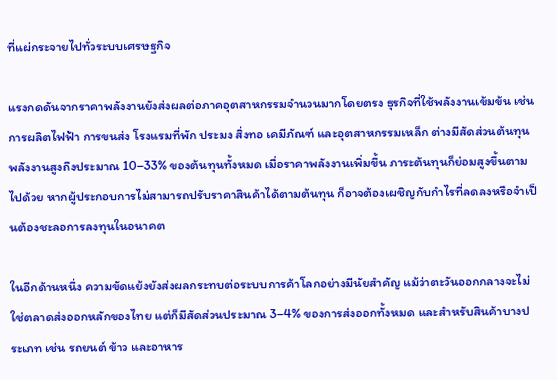ที่แผ่กระจายไปทั่วระบบเศรษฐกิจ

แรงกดดันจากราคาพลังงานยังส่งผลต่อภาคอุตสาหกรรมจำนวนมากโดยตรง ธุรกิจที่ใช้พลังงานเข้มข้น เช่น การผลิตไฟฟ้า การขนส่ง โรงแรมที่พัก ประมง สิ่งทอ เคมีภัณฑ์ และอุตสาหกรรมเหล็ก ต่างมีสัดส่วนต้นทุนพลังงานสูงถึงประมาณ 10–33% ของต้นทุนทั้งหมด เมื่อราคาพลังงานเพิ่มขึ้น ภาระต้นทุนก็ย่อมสูงขึ้นตามไปด้วย หากผู้ประกอบการไม่สามารถปรับราคาสินค้าได้ตามต้นทุน ก็อาจต้องเผชิญกับกำไรที่ลดลงหรือจำเป็นต้องชะลอการลงทุนในอนาคต

ในอีกด้านหนึ่ง ความขัดแย้งยังส่งผลกระทบต่อระบบการค้าโลกอย่างมีนัยสำคัญ แม้ว่าตะวันออกกลางจะไม่ใช่ตลาดส่งออกหลักของไทย แต่ก็มีสัดส่วนประมาณ 3–4% ของการส่งออกทั้งหมด และสำหรับสินค้าบางประเภท เช่น รถยนต์ ข้าว และอาหาร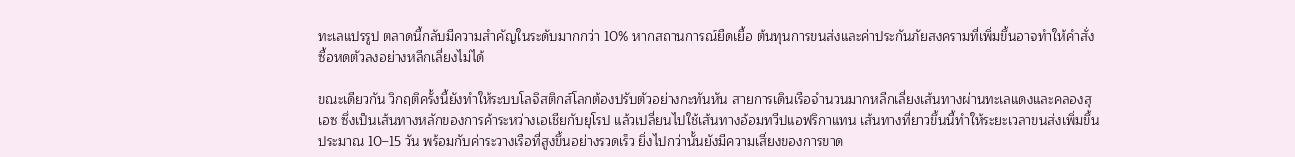ทะเลแปรรูป ตลาดนี้กลับมีความสำคัญในระดับมากกว่า 10% หากสถานการณ์ยืดเยื้อ ต้นทุนการขนส่งและค่าประกันภัยสงครามที่เพิ่มขึ้นอาจทำให้คำสั่งซื้อหดตัวลงอย่างหลีกเลี่ยงไม่ได้

ขณะเดียวกัน วิกฤติครั้งนี้ยังทำให้ระบบโลจิสติกส์โลกต้องปรับตัวอย่างกะทันหัน สายการเดินเรือจำนวนมากหลีกเลี่ยงเส้นทางผ่านทะเลแดงและคลองสุเอซ ซึ่งเป็นเส้นทางหลักของการค้าระหว่างเอเชียกับยุโรป แล้วเปลี่ยนไปใช้เส้นทางอ้อมทวีปแอฟริกาแทน เส้นทางที่ยาวขึ้นนี้ทำให้ระยะเวลาขนส่งเพิ่มขึ้นประมาณ 10–15 วัน พร้อมกับค่าระวางเรือที่สูงขึ้นอย่างรวดเร็ว ยิ่งไปกว่านั้นยังมีความเสี่ยงของการขาด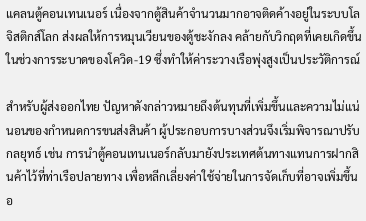แคลนตู้คอนเทนเนอร์ เนื่องจากตู้สินค้าจำนวนมากอาจติดค้างอยู่ในระบบโลจิสติกส์โลก ส่งผลให้การหมุนเวียนของตู้ชะงักลง คล้ายกับวิกฤตที่เคยเกิดขึ้นในช่วงการระบาดของโควิด-19 ซึ่งทำให้ค่าระวางเรือพุ่งสูงเป็นประวัติการณ์

สำหรับผู้ส่งออกไทย ปัญหาดังกล่าวหมายถึงต้นทุนที่เพิ่มขึ้นและความไม่แน่นอนของกำหนดการขนส่งสินค้า ผู้ประกอบการบางส่วนจึงเริ่มพิจารณาปรับกลยุทธ์ เช่น การนำตู้คอนเทนเนอร์กลับมายังประเทศต้นทางแทนการฝากสินค้าไว้ที่ท่าเรือปลายทาง เพื่อหลีกเลี่ยงค่าใช้จ่ายในการจัดเก็บที่อาจเพิ่มขึ้นอ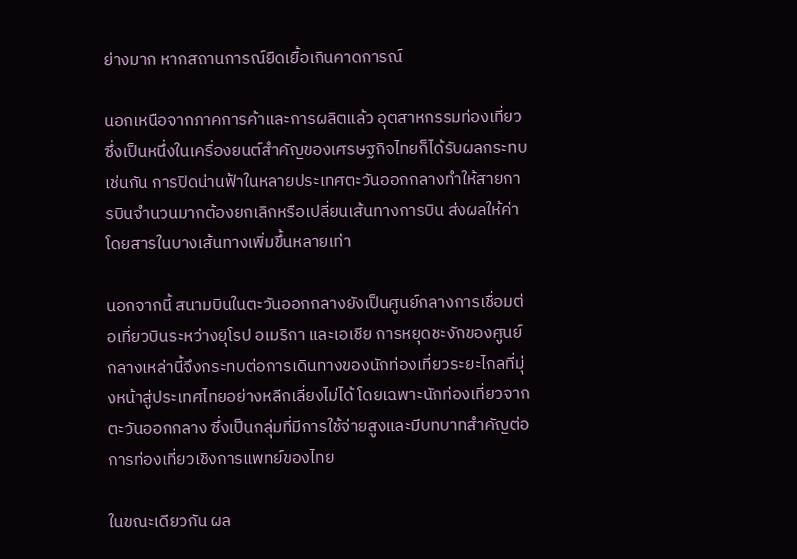ย่างมาก หากสถานการณ์ยืดเยื้อเกินคาดการณ์

นอกเหนือจากภาคการค้าและการผลิตแล้ว อุตสาหกรรมท่องเที่ยวซึ่งเป็นหนึ่งในเครื่องยนต์สำคัญของเศรษฐกิจไทยก็ได้รับผลกระทบเช่นกัน การปิดน่านฟ้าในหลายประเทศตะวันออกกลางทำให้สายการบินจำนวนมากต้องยกเลิกหรือเปลี่ยนเส้นทางการบิน ส่งผลให้ค่าโดยสารในบางเส้นทางเพิ่มขึ้นหลายเท่า

นอกจากนี้ สนามบินในตะวันออกกลางยังเป็นศูนย์กลางการเชื่อมต่อเที่ยวบินระหว่างยุโรป อเมริกา และเอเชีย การหยุดชะงักของศูนย์กลางเหล่านี้จึงกระทบต่อการเดินทางของนักท่องเที่ยวระยะไกลที่มุ่งหน้าสู่ประเทศไทยอย่างหลีกเลี่ยงไม่ได้ โดยเฉพาะนักท่องเที่ยวจากตะวันออกกลาง ซึ่งเป็นกลุ่มที่มีการใช้จ่ายสูงและมีบทบาทสำคัญต่อการท่องเที่ยวเชิงการแพทย์ของไทย

ในขณะเดียวกัน ผล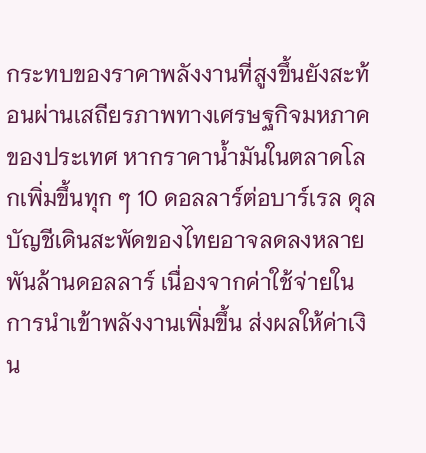กระทบของราคาพลังงานที่สูงขึ้นยังสะท้อนผ่านเสถียรภาพทางเศรษฐกิจมหภาคของประเทศ หากราคาน้ำมันในตลาดโลกเพิ่มขึ้นทุก ๆ 10 ดอลลาร์ต่อบาร์เรล ดุลบัญชีเดินสะพัดของไทยอาจลดลงหลายพันล้านดอลลาร์ เนื่องจากค่าใช้จ่ายในการนำเข้าพลังงานเพิ่มขึ้น ส่งผลให้ค่าเงิน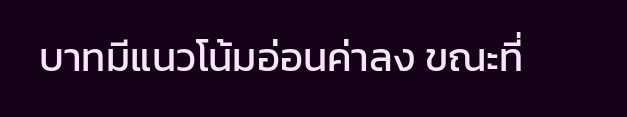บาทมีแนวโน้มอ่อนค่าลง ขณะที่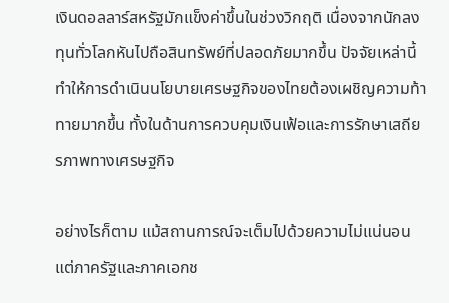เงินดอลลาร์สหรัฐมักแข็งค่าขึ้นในช่วงวิกฤติ เนื่องจากนักลงทุนทั่วโลกหันไปถือสินทรัพย์ที่ปลอดภัยมากขึ้น ปัจจัยเหล่านี้ทำให้การดำเนินนโยบายเศรษฐกิจของไทยต้องเผชิญความท้าทายมากขึ้น ทั้งในด้านการควบคุมเงินเฟ้อและการรักษาเสถียรภาพทางเศรษฐกิจ

อย่างไรก็ตาม แม้สถานการณ์จะเต็มไปด้วยความไม่แน่นอน แต่ภาครัฐและภาคเอกช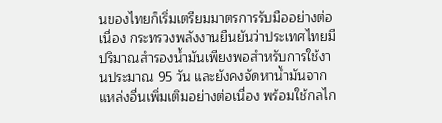นของไทยก็เริ่มเตรียมมาตรการรับมืออย่างต่อเนื่อง กระทรวงพลังงานยืนยันว่าประเทศไทยมีปริมาณสำรองน้ำมันเพียงพอสำหรับการใช้งานประมาณ 95 วัน และยังคงจัดหาน้ำมันจากแหล่งอื่นเพิ่มเติมอย่างต่อเนื่อง พร้อมใช้กลไก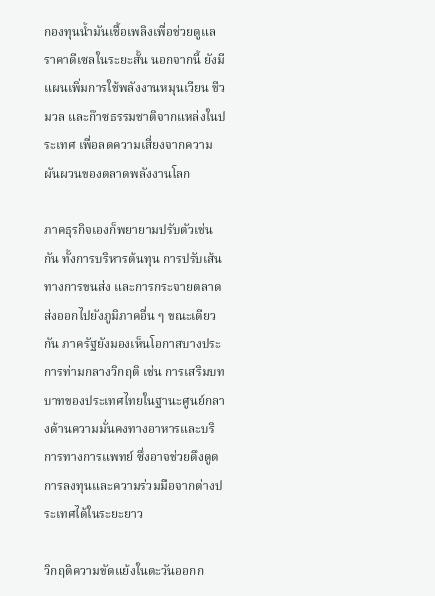กองทุนน้ำมันเชื้อเพลิงเพื่อช่วยดูแลราคาดีเซลในระยะสั้น นอกจากนี้ ยังมีแผนเพิ่มการใช้พลังงานหมุนเวียน ชีวมวล และก๊าซธรรมชาติจากแหล่งในประเทศ เพื่อลดความเสี่ยงจากความผันผวนของตลาดพลังงานโลก

ภาคธุรกิจเองก็พยายามปรับตัวเช่นกัน ทั้งการบริหารต้นทุน การปรับเส้นทางการขนส่ง และการกระจายตลาดส่งออกไปยังภูมิภาคอื่น ๆ ขณะเดียวกัน ภาครัฐยังมองเห็นโอกาสบางประการท่ามกลางวิกฤติ เช่น การเสริมบทบาทของประเทศไทยในฐานะศูนย์กลางด้านความมั่นคงทางอาหารและบริการทางการแพทย์ ซึ่งอาจช่วยดึงดูดการลงทุนและความร่วมมือจากต่างประเทศได้ในระยะยาว

วิกฤติความขัดแย้งในตะวันออกก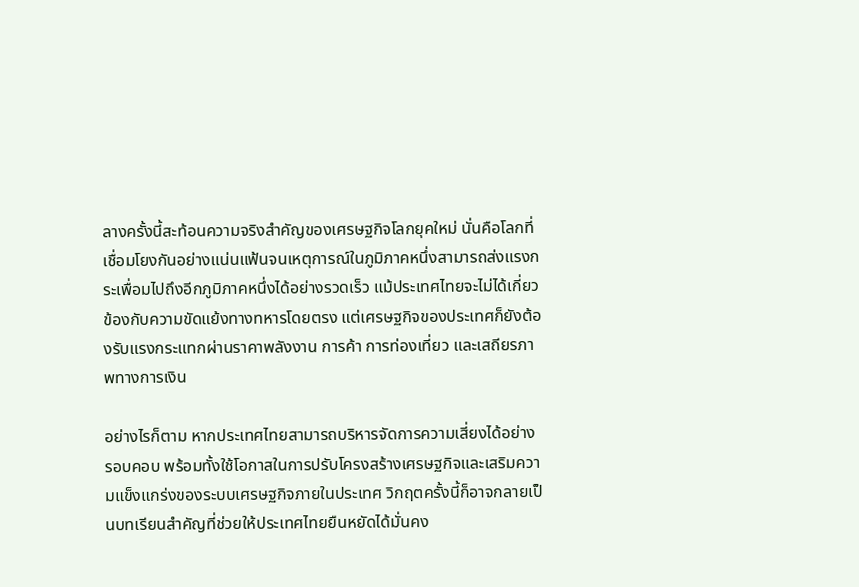ลางครั้งนี้สะท้อนความจริงสำคัญของเศรษฐกิจโลกยุคใหม่ นั่นคือโลกที่เชื่อมโยงกันอย่างแน่นแฟ้นจนเหตุการณ์ในภูมิภาคหนึ่งสามารถส่งแรงกระเพื่อมไปถึงอีกภูมิภาคหนึ่งได้อย่างรวดเร็ว แม้ประเทศไทยจะไม่ได้เกี่ยวข้องกับความขัดแย้งทางทหารโดยตรง แต่เศรษฐกิจของประเทศก็ยังต้องรับแรงกระแทกผ่านราคาพลังงาน การค้า การท่องเที่ยว และเสถียรภาพทางการเงิน

อย่างไรก็ตาม หากประเทศไทยสามารถบริหารจัดการความเสี่ยงได้อย่างรอบคอบ พร้อมทั้งใช้โอกาสในการปรับโครงสร้างเศรษฐกิจและเสริมความแข็งแกร่งของระบบเศรษฐกิจภายในประเทศ วิกฤตครั้งนี้ก็อาจกลายเป็นบทเรียนสำคัญที่ช่วยให้ประเทศไทยยืนหยัดได้มั่นคง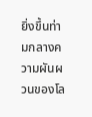ยิ่งขึ้นท่ามกลางความผันผวนของโล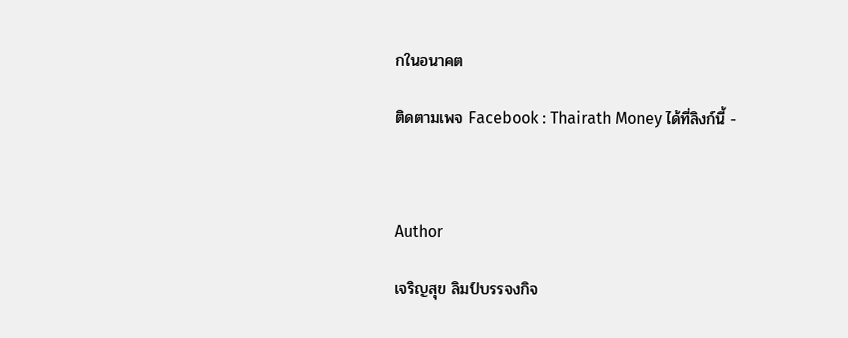กในอนาคต

ติดตามเพจ Facebook : Thairath Money ได้ที่ลิงก์นี้ -



Author

เจริญสุข ลิมป์บรรจงกิจ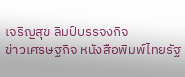เจริญสุข ลิมป์บรรจงกิจ
ข่าวเศรษฐกิจ หนังสือพิมพ์ไทยรัฐ